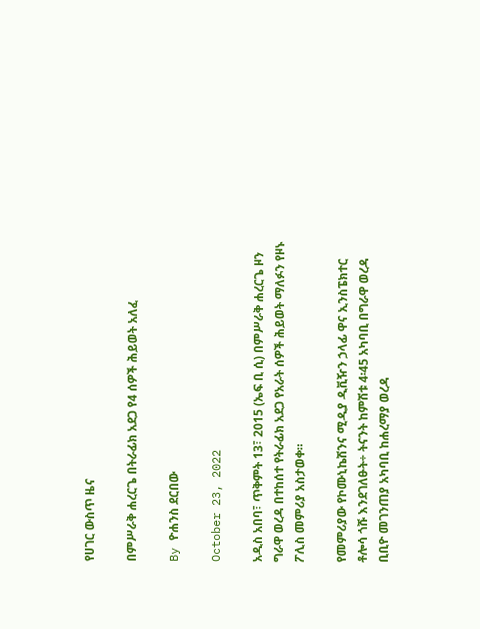የሀገር ውስጥ ዜና

በምሥራቅ ሐረርጌ በትራፊክ አደጋ የ4 ሰዎች ሕይወት አለፈ

By ዮሐንስ ደርበው

October 23, 2022

አዲስ አበባ፣ ጥቅምት 13፣ 2015 (ኤፍ ቢ ሲ) በምሥራቅ ሐረርጌ ዞን ግራዋ ወረዳ በተከሰተ የትራፊክ አደጋ የአራት ሰዎች ሕይወት ማለፉን የዞኑ ፖሊስ መምሪያ አስታወቀ።

የመምሪያው የኮሙኒኬሽንና ሚዲያ ዲቪዥን ኃላፊ ዋና ኢንስፔክተር ቶሎሳ ጎሹ እንደገለፁት÷ ትናንት ከምሽቱ 4፡45 አካባቢ በግራዋ ወረዳ ቢቢዮ መገንጠያ አካባቢ ከሐረማያ ወረዳ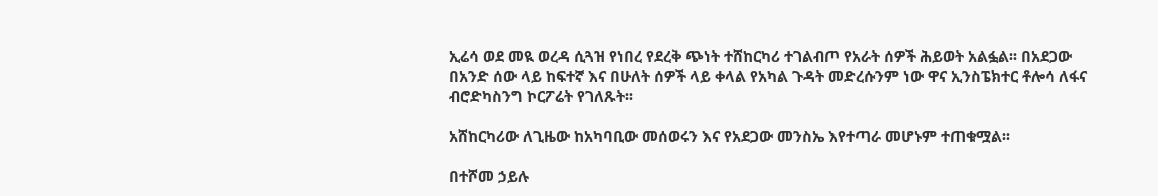ኢሬሳ ወደ መዪ ወረዳ ሲጓዝ የነበረ የደረቅ ጭነት ተሸከርካሪ ተገልብጦ የአራት ሰዎች ሕይወት አልፏል፡፡ በአደጋው በአንድ ሰው ላይ ከፍተኛ እና በሁለት ሰዎች ላይ ቀላል የአካል ጉዳት መድረሱንም ነው ዋና ኢንስፔክተር ቶሎሳ ለፋና ብሮድካስንግ ኮርፖሬት የገለጹት፡፡

አሸከርካሪው ለጊዜው ከአካባቢው መሰወሩን እና የአደጋው መንስኤ እየተጣራ መሆኑም ተጠቁሟል፡፡

በተሾመ ኃይሉ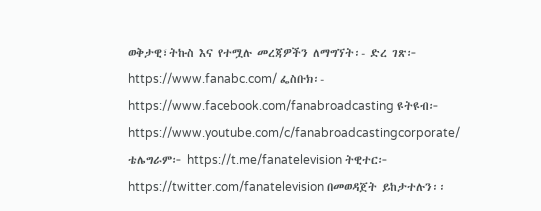ወቅታዊ፣ትኩስ እና የተሟሉ መረጃዎችን ለማግኘት፡- ድረ ገጽ፦ https://www.fanabc.com/ ፌስቡክ፡- https://www.facebook.com/fanabroadcasting ዩትዩብ፦ https://www.youtube.com/c/fanabroadcastingcorporate/ ቴሌግራም፦ https://t.me/fanatelevision ትዊተር፦ https://twitter.com/fanatelevision በመወዳጀት ይከታተሉን፡፡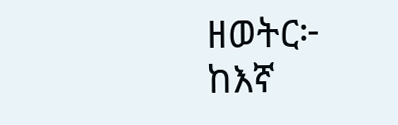ዘወትር፦ ከእኛ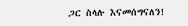ጋር ስላሉ እናመሰግናለን!